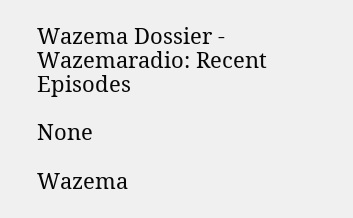Wazema Dossier - Wazemaradio: Recent Episodes

None

Wazema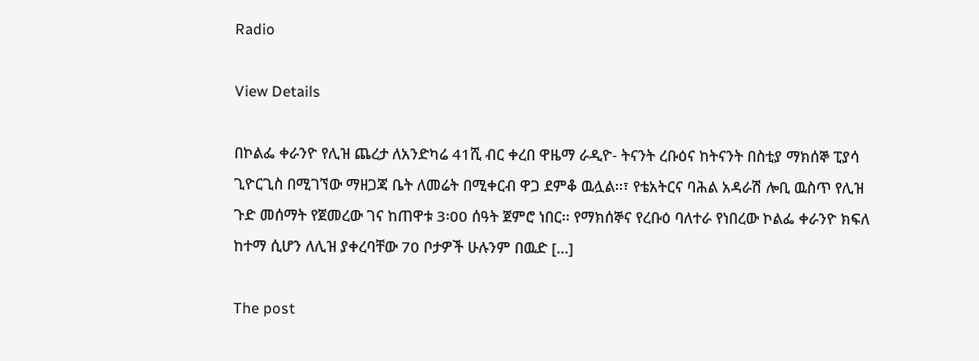Radio

View Details

በኮልፌ ቀራንዮ የሊዝ ጨረታ ለአንድካሬ 41ሺ ብር ቀረበ ዋዜማ ራዲዮ- ትናንት ረቡዕና ከትናንት በስቲያ ማክሰኞ ፒያሳ ጊዮርጊስ በሚገኘው ማዘጋጃ ቤት ለመሬት በሚቀርብ ዋጋ ደምቆ ዉሏል፡፡፣ የቴአትርና ባሕል አዳራሽ ሎቢ ዉስጥ የሊዝ ጉድ መሰማት የጀመረው ገና ከጠዋቱ 3፡00 ሰዓት ጀምሮ ነበር፡፡ የማክሰኞና የረቡዕ ባለተራ የነበረው ኮልፌ ቀራንዮ ክፍለ ከተማ ሲሆን ለሊዝ ያቀረባቸው 70 ቦታዎች ሁሉንም በዉድ […]

The post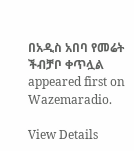በአዲስ አበባ የመሬት ችብቻቦ ቀጥሏል appeared first on Wazemaradio.

View Details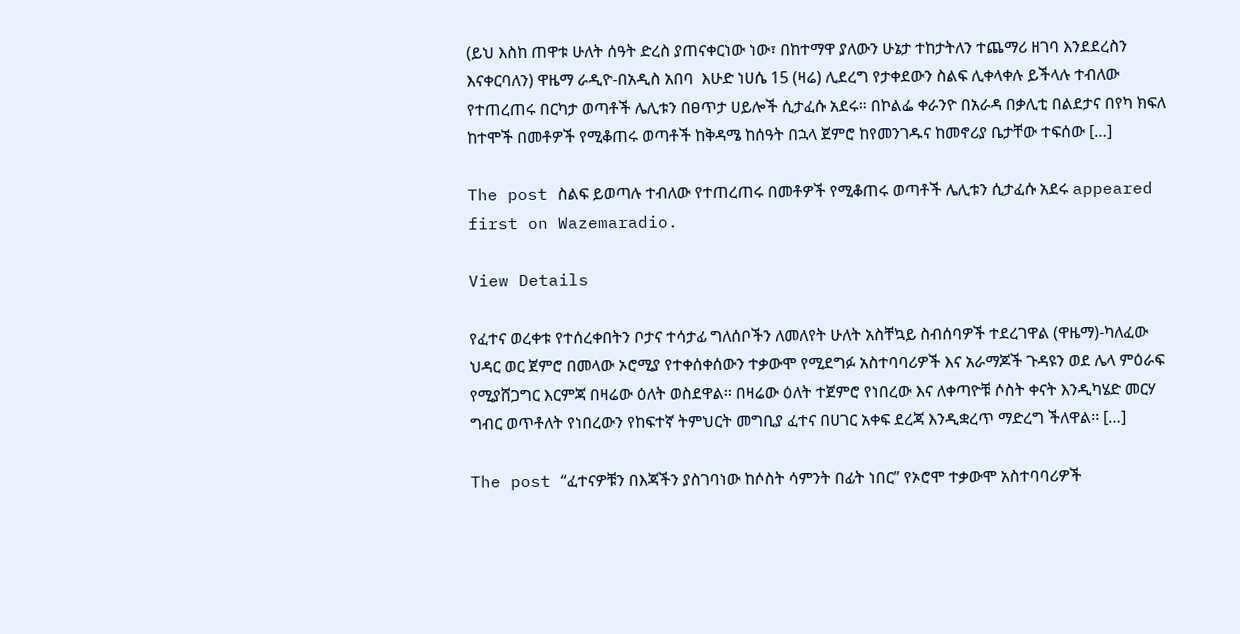(ይህ እስከ ጠዋቱ ሁለት ሰዓት ድረስ ያጠናቀርነው ነው፣ በከተማዋ ያለውን ሁኔታ ተከታትለን ተጨማሪ ዘገባ እንደደረስን እናቀርባለን) ዋዜማ ራዲዮ-በአዲስ አበባ  እሁድ ነሀሴ 15 (ዛሬ) ሊደረግ የታቀደውን ስልፍ ሊቀላቀሉ ይችላሉ ተብለው የተጠረጠሩ በርካታ ወጣቶች ሌሊቱን በፀጥታ ሀይሎች ሲታፈሱ አደሩ። በኮልፌ ቀራንዮ በአራዳ በቃሊቲ በልደታና በየካ ክፍለ ከተሞች በመቶዎች የሚቆጠሩ ወጣቶች ከቅዳሜ ከሰዓት በኋላ ጀምሮ ከየመንገዱና ከመኖሪያ ቤታቸው ተፍሰው […]

The post ስልፍ ይወጣሉ ተብለው የተጠረጠሩ በመቶዎች የሚቆጠሩ ወጣቶች ሌሊቱን ሲታፈሱ አደሩ appeared first on Wazemaradio.

View Details

የፈተና ወረቀቱ የተሰረቀበትን ቦታና ተሳታፊ ግለሰቦችን ለመለየት ሁለት አስቸኳይ ስብሰባዎች ተደረገዋል (ዋዜማ)-ካለፈው ህዳር ወር ጀምሮ በመላው ኦሮሚያ የተቀሰቀሰውን ተቃውሞ የሚደግፉ አስተባባሪዎች እና አራማጆች ጉዳዩን ወደ ሌላ ምዕራፍ የሚያሸጋግር እርምጃ በዛሬው ዕለት ወስደዋል፡፡ በዛሬው ዕለት ተጀምሮ የነበረው እና ለቀጣዮቹ ሶስት ቀናት እንዲካሄድ መርሃ ግብር ወጥቶለት የነበረውን የከፍተኛ ትምህርት መግቢያ ፈተና በሀገር አቀፍ ደረጃ እንዲቋረጥ ማድረግ ችለዋል፡፡ […]

The post “ፈተናዎቹን በእጃችን ያስገባነው ከሶስት ሳምንት በፊት ነበር” የኦሮሞ ተቃውሞ አስተባባሪዎች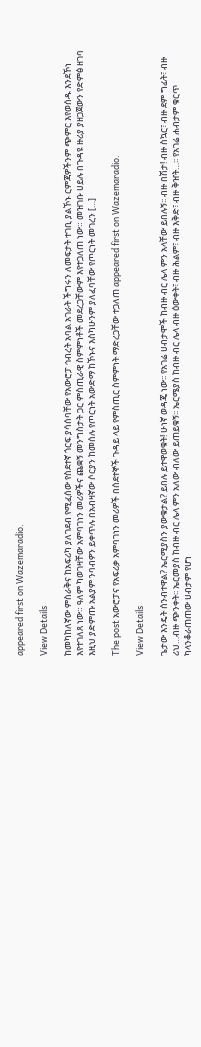appeared first on Wazemaradio.

View Details

ከመካከለኛው ምስራቅና ከአፍሪካ ያለገደብ የሚፈሰው የስደተኛ ጎርፍ ያሳሰባቸው የአውሮፓ ኅብረት አባል አገራት ችግሩን ለመፍታት ተገቢ ያልኾኑ ርምጃዎችንም ጭምር እየወሰዱ እንደኾነ እየተገለጸ ነው። ዓለም ካወገዛቸው አምባገነን መሪዎችና ጨቋኝ መንግስታት ጋር ምስጢራዊ ስምምነቶች መደረጋቸውም እየተጋለጠ ነው። መዝገቡ ሀይሉ በጉዳዩ ዙሪያ ያዘጋጀውን የድምፅ ዘገባ እዚህ ያድምጡ አልያም ንባብዎን ይቀጥሉ በአብዛኛው ሶርያን ከመሰሉ የጦርነት አውድማ ከኾኑና እስካሁንም ያለፈባቸው የጦርነት መገረን […]

The post አውሮፓና የአፍሪቃ አምባገነን መሪዎች በሰደተኞች ጉዳይ ላይ የምስጢር ስምምነት ማድረጋቸው ተጋለጠ appeared first on Wazemaradio.

View Details

ጌታው እንዴት ሰንብተዋል? ኤርሚያስን ያውቁታል? ይበሉ ይተዋወቁት! ሁነኛ ወዳጄ ነው፡፡ የአገሬ ሀብታሞች ከብዙ ብር ሌላ ምን አላቸው ይበሉኝ፡፡ ብዙ በሽታ! ብዙ ስኳር፣ ብዙ ደም ግፊት፣ ብዙ ሪህ…ብዙ ጭንቀት፡፡ ኤርመያስ ከብዙ ብር ሌላ ምን አለው ብለው ይጠይቁኝ፡፡ ኤርሜያስ ከብዙ ብር ሌላ ብዙ ዕውቀት፣ ብዙ ሕልም፣ ብዙ እቅድ፣ ብዙ ቅዠት…፡፡ የአገሬ ሐብታም ቁርጥ ካላንቆራጠጠው ሀብታም የሆነ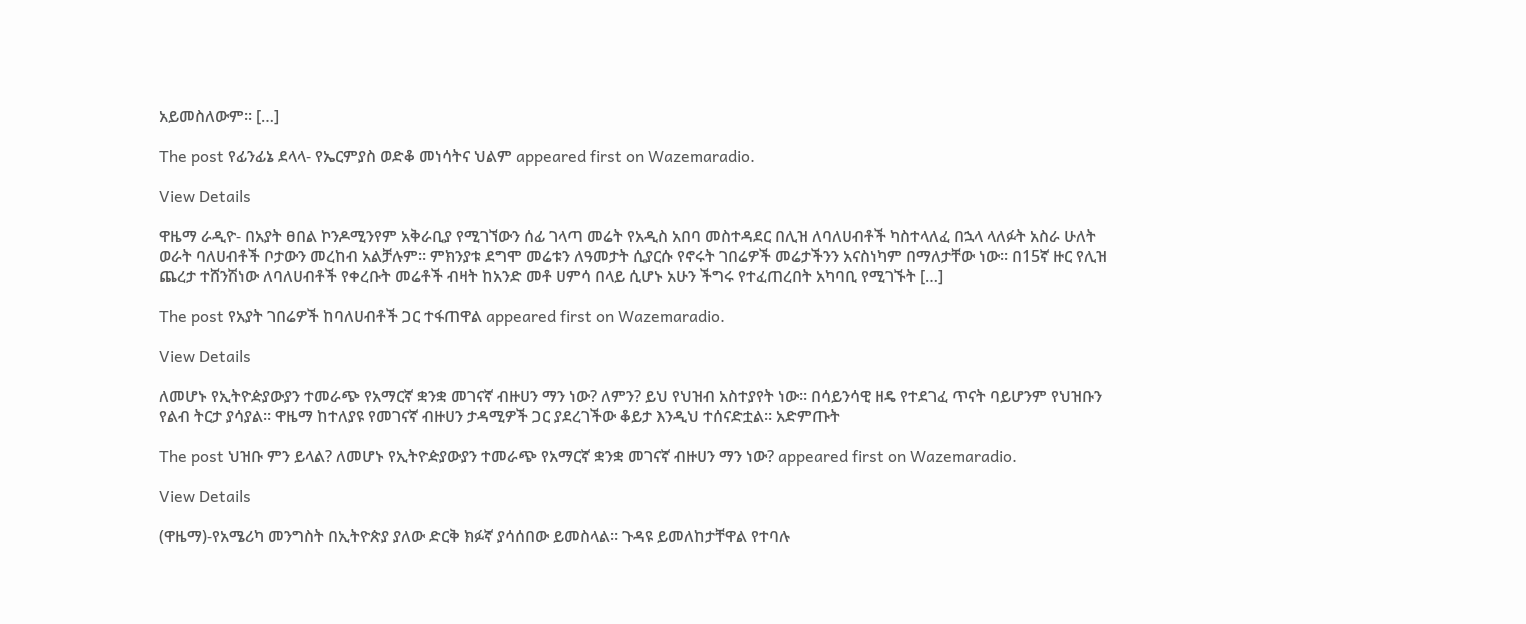አይመስለውም፡፡ […]

The post የፊንፊኔ ደላላ- የኤርምያስ ወድቆ መነሳትና ህልም appeared first on Wazemaradio.

View Details

ዋዜማ ራዲዮ- በአያት ፀበል ኮንዶሚንየም አቅራቢያ የሚገኘውን ሰፊ ገላጣ መሬት የአዲስ አበባ መስተዳደር በሊዝ ለባለሀብቶች ካስተላለፈ በኋላ ላለፉት አስራ ሁለት ወራት ባለሀብቶች ቦታውን መረከብ አልቻሉም፡፡ ምክንያቱ ደግሞ መሬቱን ለዓመታት ሲያርሱ የኖሩት ገበሬዎች መሬታችንን አናስነካም በማለታቸው ነው፡፡ በ15ኛ ዙር የሊዝ ጨረታ ተሸንሽነው ለባለሀብቶች የቀረቡት መሬቶች ብዛት ከአንድ መቶ ሀምሳ በላይ ሲሆኑ አሁን ችግሩ የተፈጠረበት አካባቢ የሚገኙት […]

The post የአያት ገበሬዎች ከባለሀብቶች ጋር ተፋጠዋል appeared first on Wazemaradio.

View Details

ለመሆኑ የኢትዮዽያውያን ተመራጭ የአማርኛ ቋንቋ መገናኛ ብዙሀን ማን ነው? ለምን? ይህ የህዝብ አስተያየት ነው። በሳይንሳዊ ዘዴ የተደገፈ ጥናት ባይሆንም የህዝቡን የልብ ትርታ ያሳያል። ዋዜማ ከተለያዩ የመገናኛ ብዙሀን ታዳሚዎች ጋር ያደረገችው ቆይታ እንዲህ ተሰናድቷል። አድምጡት

The post ህዝቡ ምን ይላል? ለመሆኑ የኢትዮዽያውያን ተመራጭ የአማርኛ ቋንቋ መገናኛ ብዙሀን ማን ነው? appeared first on Wazemaradio.

View Details

(ዋዜማ)-የአሜሪካ መንግስት በኢትዮጵያ ያለው ድርቅ ክፉኛ ያሳሰበው ይመስላል። ጉዳዩ ይመለከታቸዋል የተባሉ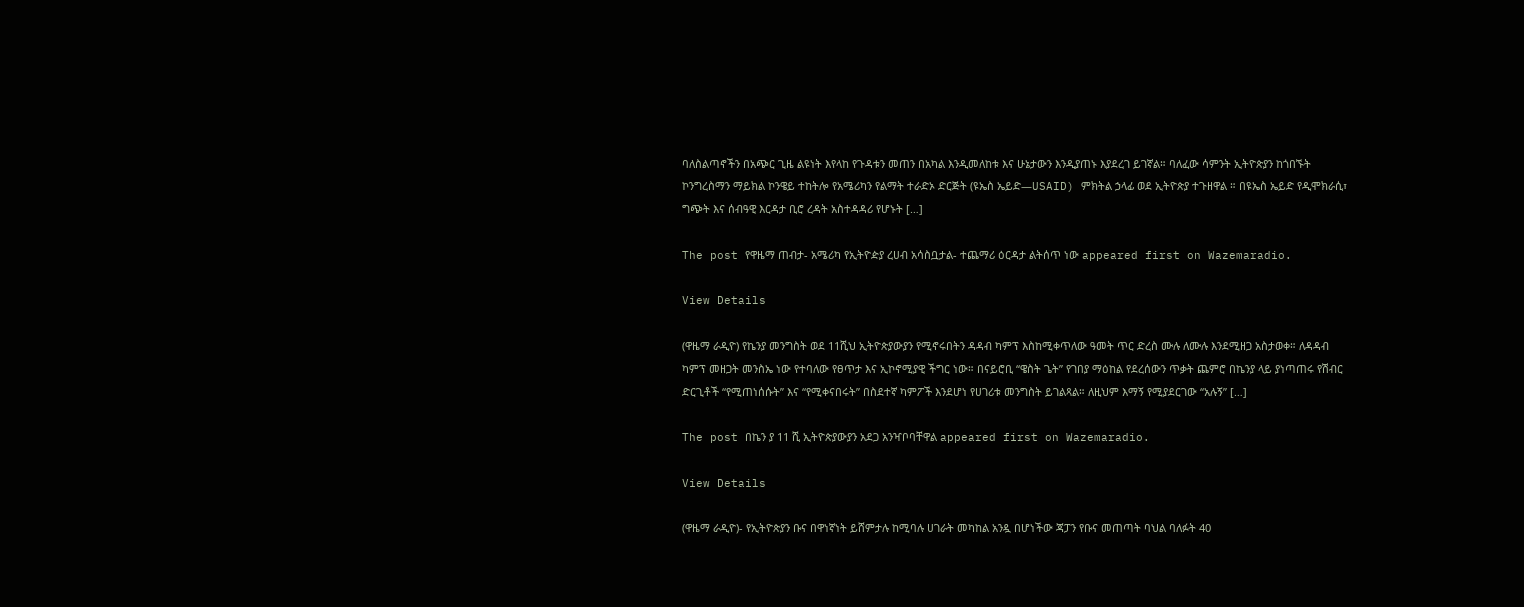ባለስልጣኖችን በአጭር ጊዜ ልዩነት እየላከ የጉዳቱን መጠን በአካል እንዲመለከቱ እና ሁኔታውን እንዲያጠኑ እያደረገ ይገኛል። ባለፈው ሳምንት ኢትዮጵያን ከጎበኙት ኮንግረስማን ማይክል ኮንዌይ ተከትሎ የአሜሪካን የልማት ተራድኦ ድርጅት (ዩኤስ ኤይድ—USAID) ምክትል ኃላፊ ወደ ኢትዮጵያ ተጉዘዋል ። በዩኤስ ኤይድ የዲሞክራሲ፣ ግጭት እና ሰብዓዊ እርዳታ ቢሮ ረዳት አስተዳዳሪ የሆኑት […]

The post የዋዜማ ጠብታ- አሜሪካ የኢትዮዽያ ረሀብ አሳስቧታል- ተጨማሪ ዕርዳታ ልትሰጥ ነው appeared first on Wazemaradio.

View Details

(ዋዜማ ራዲዮ) የኬንያ መንግስት ወደ 11ሺህ ኢትዮጵያውያን የሚኖሩበትን ዳዳብ ካምፕ እስከሚቀጥለው ዓመት ጥር ድረስ ሙሉ ለሙሉ እንደሚዘጋ አስታወቀ። ለዳዳብ ካምፕ መዘጋት መንስኤ ነው የተባለው የፀጥታ እና ኢኮኖሚያዊ ችግር ነው። በናይሮቢ “ዌስት ጌት” የገበያ ማዕከል የደረሰውን ጥቃት ጨምሮ በኬንያ ላይ ያነጣጠሩ የሽብር ድርጊቶች “የሚጠነሰሱት” እና “የሚቀናበሩት” በስደተኛ ካምፖች እንደሆነ የሀገሪቱ መንግስት ይገልጻል። ለዚህም እማኝ የሚያደርገው “አሉኝ” […]

The post በኬን ያ 11 ሺ ኢትዮጵያውያን አደጋ አንዣቦባቸዋል appeared first on Wazemaradio.

View Details

(ዋዜማ ራዲዮ)- የኢትዮጵያን ቡና በዋነኛነት ይሸምታሉ ከሚባሉ ሀገራት መካከል አንዷ በሆነችው ጃፓን የቡና መጠጣት ባህል ባለፉት 40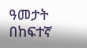ዓመታት በከፍተኛ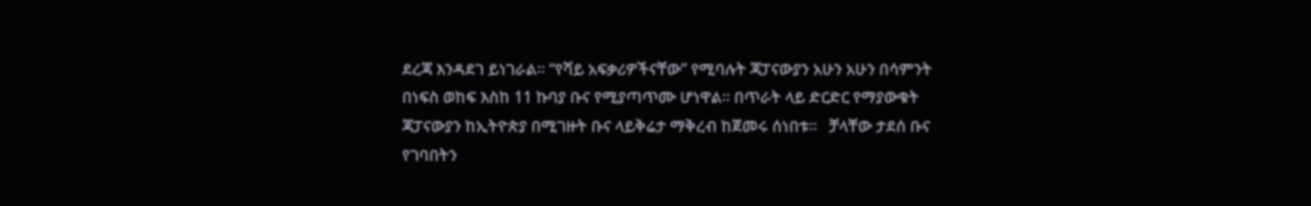ደረጃ እንዳደገ ይነገራል፡፡ “የሻይ አፍቃሪዎችናቸው” የሚባሉት ጃፓናውያን አሁን አሁን በሳምንት በነፍስ ወከፍ እስከ 11 ኩባያ ቡና የሚያጣጥሙ ሆነዋል፡፡ በጥራት ላይ ድርድር የማያውቁት ጃፓናውያን ከኢትዮጵያ በሚገዙት ቡና ላይቅሬታ ማቅረብ ከጀመሩ ሰነበቱ፡፡   ቻላቸው ታደሰ ቡና የገባበትን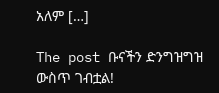አለም […]

The post ቡናችን ድንግዝግዝ ውስጥ ገብቷል!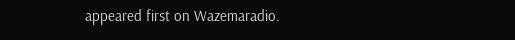appeared first on Wazemaradio.